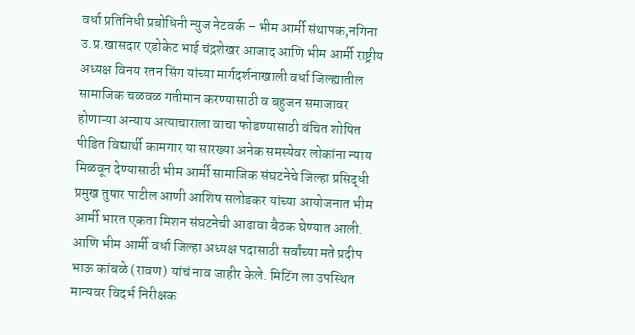वर्धा प्रतिनिधी प्रबोधिनी न्युज नेटवर्क – भीम आर्मी संथापक,नगिना उ.प्र.खासदार एडोकेट भाई चंद्रशेखर आजाद आणि भीम आर्मी राष्ट्रीय अध्यक्ष विनय रतन सिंग यांच्या मार्गदर्शनाखाली वर्धा जिल्ह्यातील सामाजिक चळवळ गतीमान करण्यासाठी व बहुजन समाजावर होणाऱ्या अन्याय अत्याचाराला वाचा फोडण्यासाठी वंचित शोषित पीडित विद्यार्थी कामगार या सारख्या अनेक समस्येवर लोकांना न्याय मिळवून देण्यासाठी भीम आर्मी सामाजिक संघटनेचे जिल्हा प्रसिद्धी प्रमुख तुषार पाटील आणी आशिष सलोडकर यांच्या आयोजनात भीम आर्मी भारत एकता मिशन संघटनेची आढावा बैठक घेण्यात आली. आणि भीम आर्मी वर्धा जिल्हा अध्यक्ष पदासाठी सर्वांच्या मते प्रदीप भाऊ कांबळे (रावण) यांचं नाव जाहीर केले. मिटिंग ला उपस्थित मान्यवर विदर्भ निरीक्षक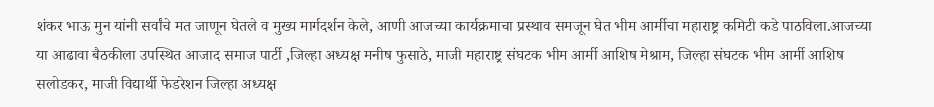शंकर भाऊ मुन यांनी सर्वांचे मत जाणून घेतले व मुख्य मार्गदर्शन केले, आणी आजच्या कार्यक्रमाचा प्रस्थाव समजून घेत भीम आर्मीचा महाराष्ट्र कमिटी कडे पाठविला.आजच्या या आढावा बैठकीला उपस्थित आजाद समाज पार्टी ,जिल्हा अध्यक्ष मनीष फुसाठे, माजी महाराष्ट्र संघटक भीम आर्मी आशिष मेश्राम, जिल्हा संघटक भीम आर्मी आशिष सलोडकर, माजी विद्यार्थी फेडरेशन जिल्हा अध्यक्ष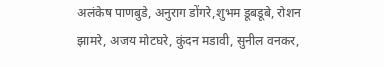अलंकेष पाणबुडे, अनुराग डोंगरे,शुभम डूबडूबे, रोशन झामरे, अजय मोटघरे, कुंदन मडावी, सुनील वनकर,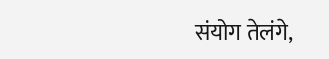संयोग तेलंगे,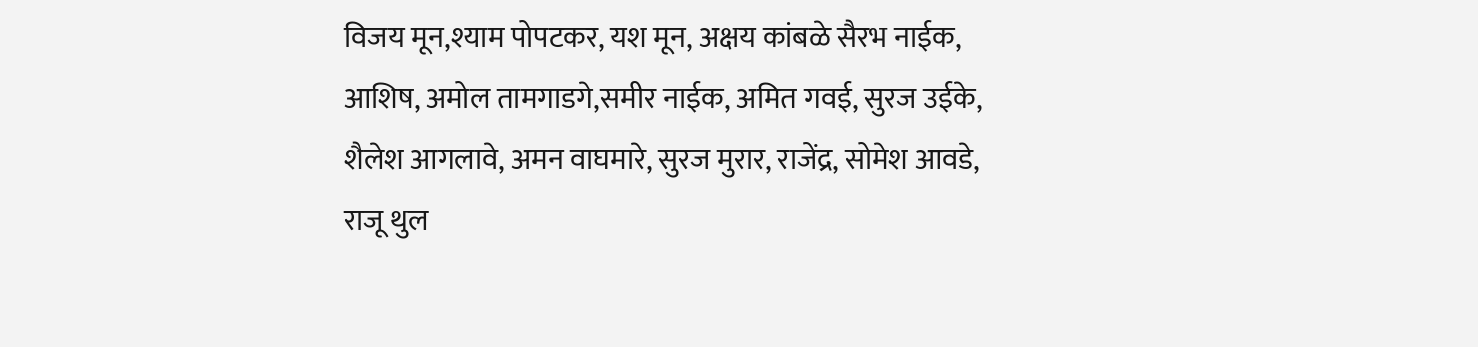विजय मून,श्याम पोपटकर, यश मून, अक्षय कांबळे सैरभ नाईक, आशिष, अमोल तामगाडगे,समीर नाईक, अमित गवई, सुरज उईके, शैलेश आगलावे, अमन वाघमारे, सुरज मुरार, राजेंद्र, सोमेश आवडे, राजू थुल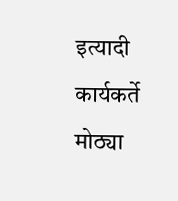इत्यादी कार्यकर्ते मोठ्या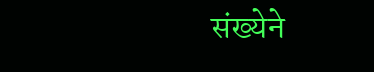संख्येने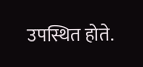उपस्थित होते.